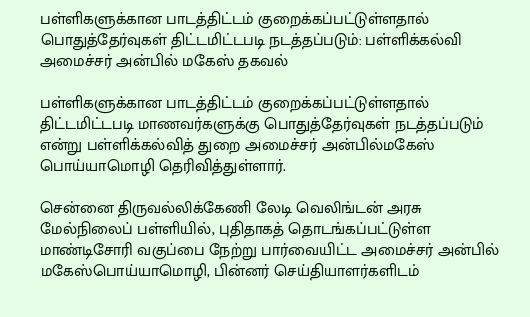பள்ளிகளுக்கான பாடத்திட்டம் குறைக்கப்பட்டுள்ளதால் பொதுத்தேர்வுகள் திட்டமிட்டபடி நடத்தப்படும்: பள்ளிக்கல்வி அமைச்சர் அன்பில் மகேஸ் தகவல்

பள்ளிகளுக்கான பாடத்திட்டம் குறைக்கப்பட்டுள்ளதால் திட்டமிட்டபடி மாணவர்களுக்கு பொதுத்தேர்வுகள் நடத்தப்படும் என்று பள்ளிக்கல்வித் துறை அமைச்சர் அன்பில்மகேஸ் பொய்யாமொழி தெரிவித்துள்ளார்.

சென்னை திருவல்லிக்கேணி லேடி வெலிங்டன் அரசு மேல்நிலைப் பள்ளியில், புதிதாகத் தொடங்கப்பட்டுள்ள மாண்டிசோரி வகுப்பை நேற்று பார்வையிட்ட அமைச்சர் அன்பில் மகேஸ்பொய்யாமொழி, பின்னர் செய்தியாளர்களிடம்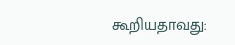கூறியதாவது: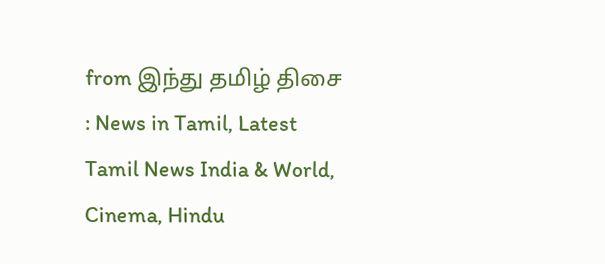from இந்து தமிழ் திசை : News in Tamil, Latest Tamil News India & World, Cinema, Hindu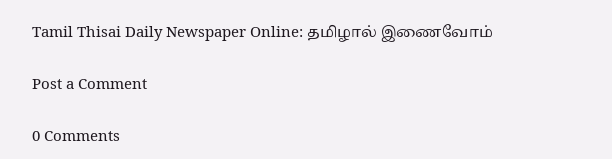Tamil Thisai Daily Newspaper Online: தமிழால் இணைவோம்

Post a Comment

0 Comments